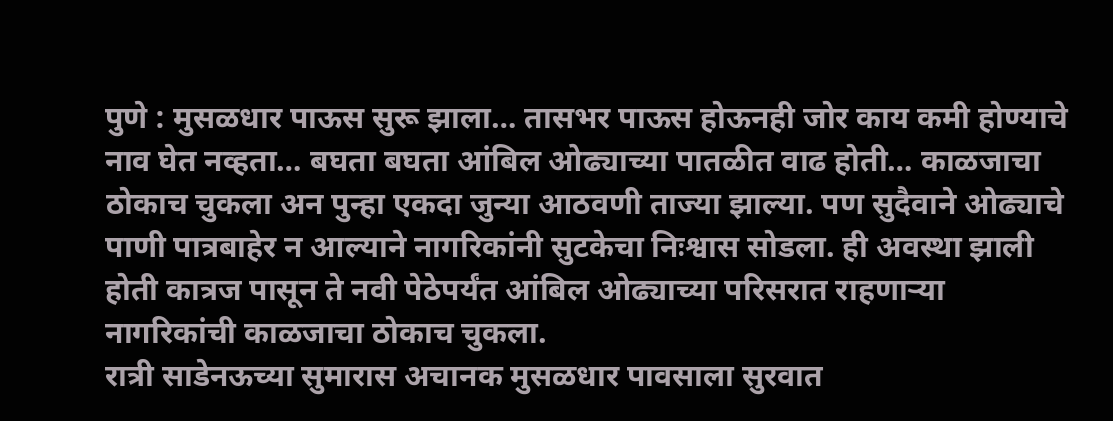पुणे : मुसळधार पाऊस सुरू झाला… तासभर पाऊस होऊनही जोर काय कमी होण्याचे नाव घेत नव्हता… बघता बघता आंबिल ओढ्याच्या पातळीत वाढ होती… काळजाचा ठोकाच चुकला अन पुन्हा एकदा जुन्या आठवणी ताज्या झाल्या. पण सुदैवाने ओढ्याचे पाणी पात्रबाहेर न आल्याने नागरिकांनी सुटकेचा निःश्वास सोडला. ही अवस्था झाली होती कात्रज पासून ते नवी पेठेपर्यंत आंबिल ओढ्याच्या परिसरात राहणाऱ्या नागरिकांची काळजाचा ठोकाच चुकला.
रात्री साडेनऊच्या सुमारास अचानक मुसळधार पावसाला सुरवात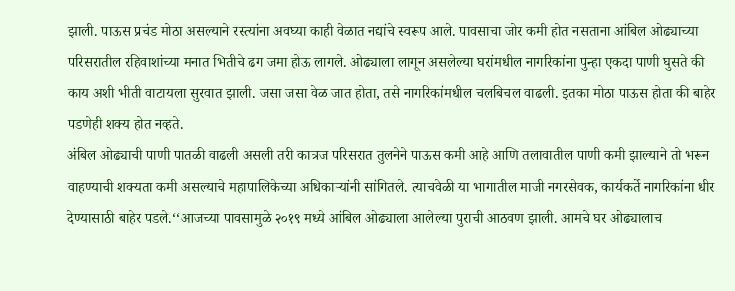झाली. पाऊस प्रचंड मोठा असल्याने रस्त्यांना अवघ्या काही वेळात नद्यांचे स्वरूप आले. पावसाचा जोर कमी होत नसताना आंबिल ओढ्याच्या परिसरातील रहिवाशांच्या मनात भितीचे ढग जमा होऊ लागले. ओढ्याला लागून असलेल्या घरांमधील नागरिकांना पुन्हा एकदा पाणी घुसते की काय अशी भीती वाटायला सुरवात झाली. जसा जसा वेळ जात होता, तसे नागरिकांमधील चलबिचल वाढली. इतका मोठा पाऊस होता की बाहेर पडणेही शक्य होत नव्हते.
अंबिल ओढ्याची पाणी पातळी वाढली असली तरी कात्रज परिसरात तुलनेने पाऊस कमी आहे आणि तलावातील पाणी कमी झाल्याने तो भरून वाहण्याची शक्यता कमी असल्याचे महापालिकेच्या अधिकाऱ्यांनी सांगितले. त्याचवेळी या भागातील माजी नगरसेवक, कार्यकर्ते नागरिकांना धीर देण्यासाठी बाहेर पडले.‘‘आजच्या पावसामुळे २०१९ मध्ये आंबिल ओढ्याला आलेल्या पुराची आठवण झाली. आमचे घर ओढ्यालाच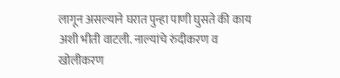लागून असल्याने घरात पुन्हा पाणी घुसते की काय अशी भीती वाटली. नाल्यांचे रुंदीकरण व खोलीकरण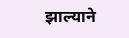झाल्याने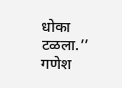धोका टळला.’’
गणेश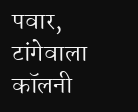पवार, टांगेवाला कॉलनी